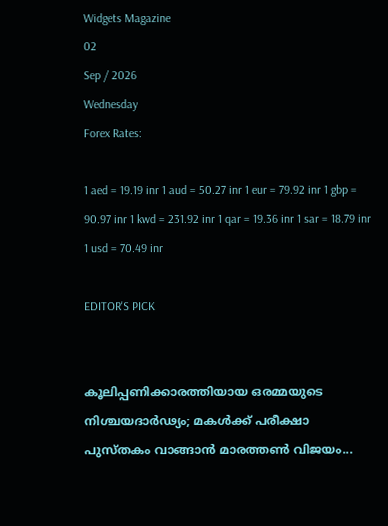Widgets Magazine
02
Sep / 2026
Wednesday
Forex Rates:

1 aed = 19.19 inr 1 aud = 50.27 inr 1 eur = 79.92 inr 1 gbp = 90.97 inr 1 kwd = 231.92 inr 1 qar = 19.36 inr 1 sar = 18.79 inr 1 usd = 70.49 inr

EDITOR'S PICK


കൂലിപ്പണിക്കാരത്തിയായ ഒരമ്മയുടെ നിശ്ചയദാർഢ്യം; മകൾക്ക് പരീക്ഷാ പുസ്തകം വാങ്ങാൻ മാരത്തൺ വിജയം...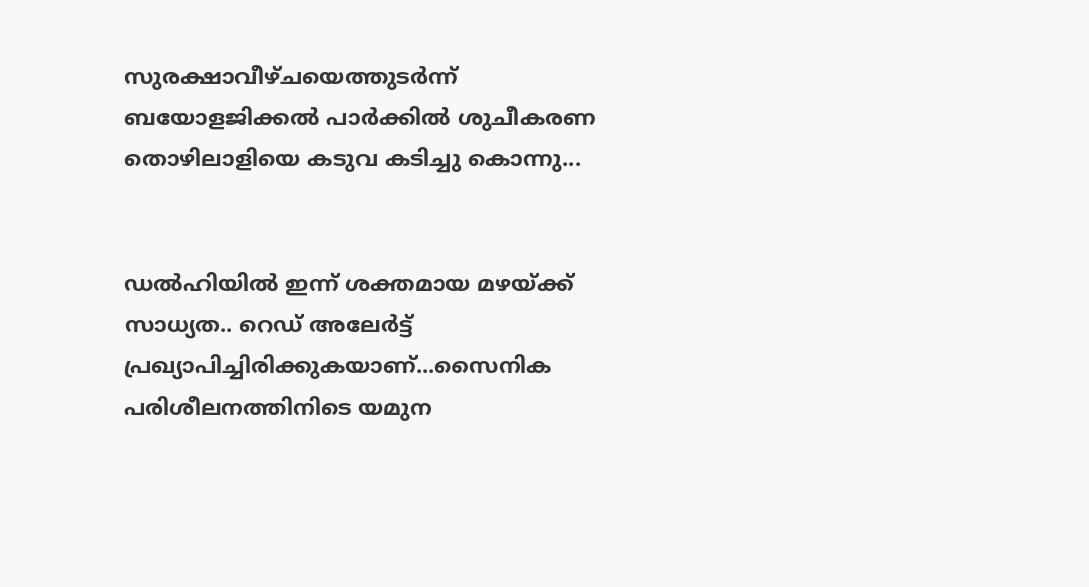സുരക്ഷാവീഴ്ചയെത്തുടർന്ന് ബയോളജിക്കൽ പാർക്കിൽ ശുചീകരണ തൊഴിലാളിയെ കടുവ കടിച്ചു കൊന്നു...


ഡല്‍ഹിയില്‍ ഇന്ന് ശക്തമായ മഴയ്ക്ക് സാധ്യത.. റെഡ് അലേര്‍ട്ട് പ്രഖ്യാപിച്ചിരിക്കുകയാണ്...സൈനിക പരിശീലനത്തിനിടെ യമുന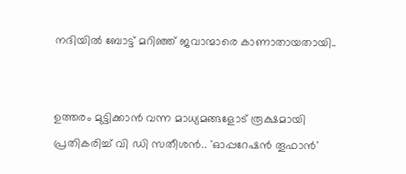നദിയില്‍ ബോട്ട് മറിഞ്ഞ് ജവാന്മാരെ കാണാതായതായി..


ഉത്തരം മുട്ടിക്കാൻ വന്ന മാധ്യമങ്ങളോട് രൂക്ഷമായി പ്രതികരിച്ച് വി ഡി സതീശൻ.. 'ഓപ്പറേഷന്‍ തൂഫാന്‍'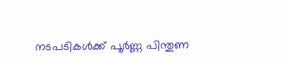നടപടികള്‍ക്ക് പൂര്‍ണ്ണ പിന്തുണ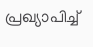പ്രഖ്യാപിച്ച്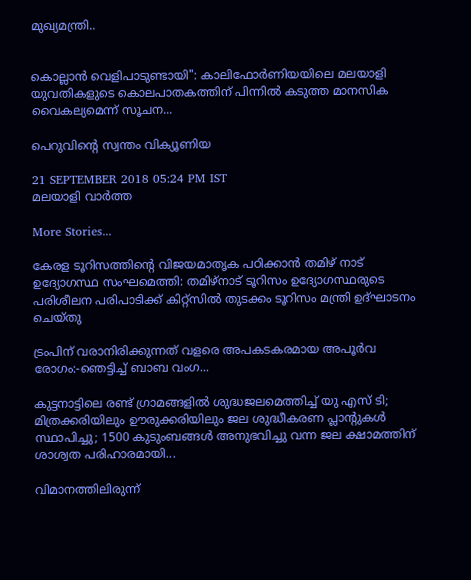മുഖ്യമന്ത്രി..


കൊല്ലാൻ വെളിപാടുണ്ടായി": കാലിഫോർണിയയിലെ മലയാളി യുവതികളുടെ കൊലപാതകത്തിന് പിന്നിൽ കടുത്ത മാനസിക വൈകല്യമെന്ന് സൂചന...

പെറുവിന്റെ സ്വന്തം വിക്യൂണിയ

21 SEPTEMBER 2018 05:24 PM IST
മലയാളി വാര്‍ത്ത

More Stories...

കേരള ടൂറിസത്തിന്‍റെ വിജയമാതൃക പഠിക്കാന്‍ തമിഴ് നാട് ഉദ്യോഗസ്ഥ സംഘമെത്തി: തമിഴ്നാട് ടൂറിസം ഉദ്യോഗസ്ഥരുടെ പരിശീലന പരിപാടിക്ക് കിറ്റ്സില്‍ തുടക്കം ടൂറിസം മന്ത്രി ഉദ്ഘാടനം ചെയ്തു

ട്രംപിന് വരാനിരിക്കുന്നത് വളരെ അപകടകരമായ അപൂർവ രോഗം:-ഞെട്ടിച്ച് ബാബ വംഗ...

കുട്ടനാട്ടിലെ രണ്ട് ഗ്രാമങ്ങളില്‍ ശുദ്ധജലമെത്തിച്ച് യു എസ് ടി; മിത്രക്കരിയിലും ഊരുക്കരിയിലും ജല ശുദ്ധീകരണ പ്ലാന്റുകൾ സ്ഥാപിച്ചു; 1500 കുടുംബങ്ങൾ അനുഭവിച്ചു വന്ന ജല ക്ഷാമത്തിന് ശാശ്വത പരിഹാരമായി...

വിമാനത്തിലിരുന്ന്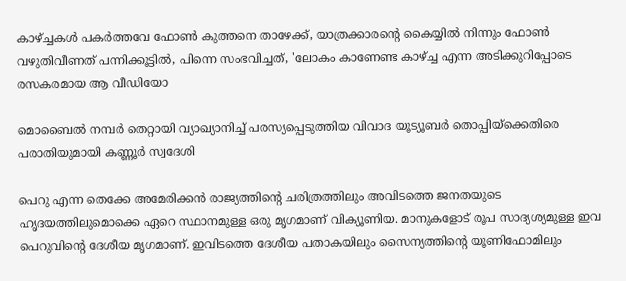കാഴ്ച്ചകൾ പകർത്തവേ ഫോൺ കുത്തനെ താഴേക്ക്, യാത്രക്കാരന്റെ കൈയ്യിൽ നിന്നും ഫോൺ വഴുതിവീണത് പന്നിക്കൂട്ടിൽ, പിന്നെ സംഭവിച്ചത്, 'ലോകം കാണേണ്ട കാഴ്ച്ച എന്ന അടിക്കുറിപ്പോടെ രസകരമായ ആ വീഡിയോ

മൊബൈല്‍ നമ്പര്‍ തെറ്റായി വ്യാഖ്യാനിച്ച് പരസ്യപ്പെടുത്തിയ വിവാദ യൂട്യൂബര്‍ തൊപ്പിയ്ക്കെതിരെ പരാതിയുമായി കണ്ണൂര്‍ സ്വദേശി

പെറു എന്ന തെക്കേ അമേരിക്കന്‍ രാജ്യത്തിന്റെ ചരിത്രത്തിലും അവിടത്തെ ജനതയുടെ ഹൃദയത്തിലുമൊക്കെ ഏറെ സ്ഥാനമുള്ള ഒരു മൃഗമാണ് വിക്യൂണിയ. മാനുകളോട് രൂപ സാദ്യശ്യമുള്ള ഇവ പെറുവിന്റെ ദേശീയ മൃഗമാണ്. ഇവിടത്തെ ദേശീയ പതാകയിലും സൈന്യത്തിന്റെ യൂണിഫോമിലും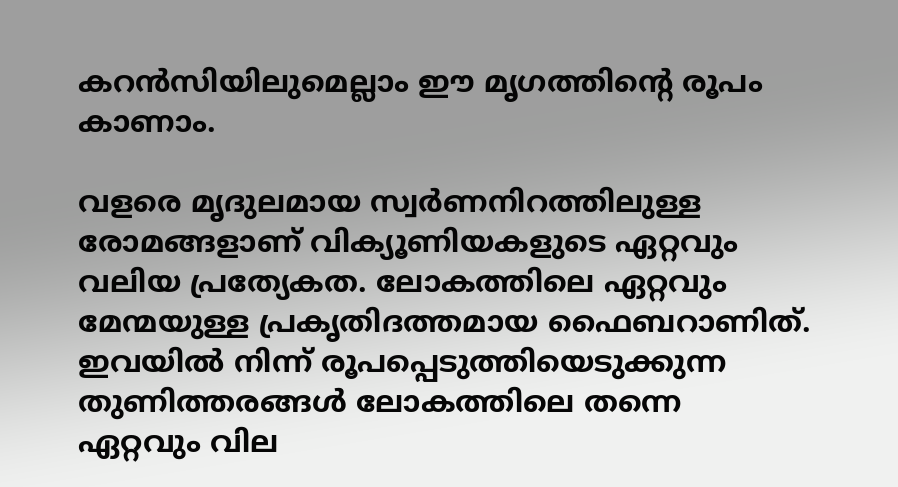കറന്‍സിയിലുമെല്ലാം ഈ മൃഗത്തിന്റെ രൂപം കാണാം.

വളരെ മൃദുലമായ സ്വര്‍ണനിറത്തിലുള്ള രോമങ്ങളാണ് വിക്യൂണിയകളുടെ ഏറ്റവും വലിയ പ്രത്യേകത. ലോകത്തിലെ ഏറ്റവും മേന്മയുള്ള പ്രകൃതിദത്തമായ ഫൈബറാണിത്. ഇവയില്‍ നിന്ന് രൂപപ്പെടുത്തിയെടുക്കുന്ന തുണിത്തരങ്ങള്‍ ലോകത്തിലെ തന്നെ ഏറ്റവും വില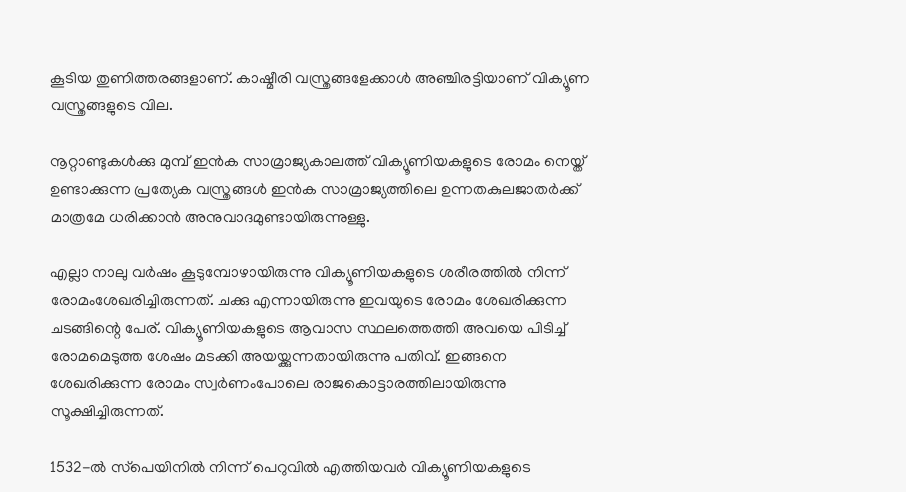കൂടിയ തുണിത്തരങ്ങളാണ്. കാഷ്മീരി വസ്ത്രങ്ങളേക്കാള്‍ അഞ്ചിരട്ടിയാണ് വിക്യൂണ വസ്ത്രങ്ങളുടെ വില.

നൂറ്റാണ്ടുകള്‍ക്കു മുമ്പ് ഇന്‍ക സാമ്രാജ്യകാലത്ത് വിക്യൂണിയകളുടെ രോമം നെയ്ത് ഉണ്ടാക്കുന്ന പ്രത്യേക വസ്ത്രങ്ങള്‍ ഇന്‍ക സാമ്രാജ്യത്തിലെ ഉന്നതകുലജാതര്‍ക്ക് മാത്രമേ ധരിക്കാന്‍ അനുവാദമുണ്ടായിരുന്നുള്ളു.

എല്ലാ നാലു വര്‍ഷം കൂടുമ്പോഴായിരുന്നു വിക്യൂണിയകളുടെ ശരീരത്തില്‍ നിന്ന് രോമംശേഖരിച്ചിരുന്നത്. ചക്കു എന്നായിരുന്നു ഇവയുടെ രോമം ശേഖരിക്കുന്ന ചടങ്ങിന്റെ പേര്. വിക്യൂണിയകളുടെ ആവാസ സ്ഥലത്തെത്തി അവയെ പിടിച്ച് രോമമെടുത്ത ശേഷം മടക്കി അയയ്ക്കുന്നതായിരുന്നു പതിവ്. ഇങ്ങനെ ശേഖരിക്കുന്ന രോമം സ്വര്‍ണംപോലെ രാജകൊട്ടാരത്തിലായിരുന്നു സൂക്ഷിച്ചിരുന്നത്.

1532-ല്‍ സ്‌പെയിനില്‍ നിന്ന് പെറുവില്‍ എത്തിയവര്‍ വിക്യൂണിയകളുടെ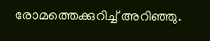രോമത്തെക്കുറിച്ച് അറിഞ്ഞു.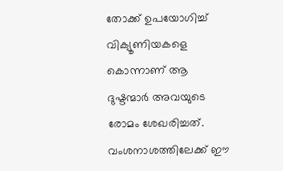തോക്ക് ഉപയോഗിച്ച് വിക്യൂണിയകളെ കൊന്നാണ് ആ ദുഷ്ടന്മാര്‍ അവയുടെ രോമം ശേഖരിച്ചത്. വംശനാശത്തിലേക്ക് ഈ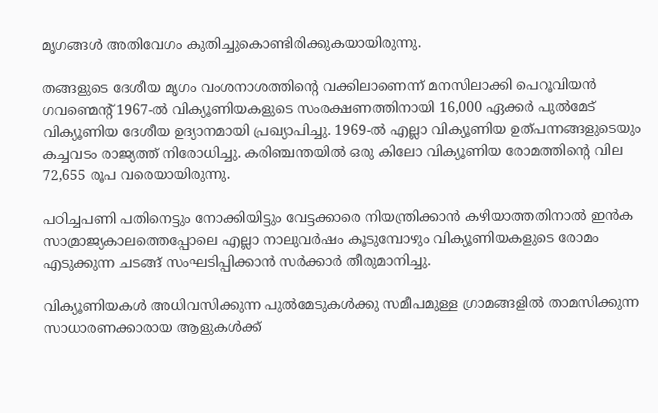മൃഗങ്ങള്‍ അതിവേഗം കുതിച്ചുകൊണ്ടിരിക്കുകയായിരുന്നു.

തങ്ങളുടെ ദേശീയ മൃഗം വംശനാശത്തിന്റെ വക്കിലാണെന്ന് മനസിലാക്കി പെറൂവിയന്‍ ഗവണ്മെന്റ് 1967-ല്‍ വിക്യൂണിയകളുടെ സംരക്ഷണത്തിനായി 16,000 ഏക്കര്‍ പുല്‍മേട് വിക്യൂണിയ ദേശീയ ഉദ്യാനമായി പ്രഖ്യാപിച്ചു. 1969-ല്‍ എല്ലാ വിക്യൂണിയ ഉത്പന്നങ്ങളുടെയും കച്ചവടം രാജ്യത്ത് നിരോധിച്ചു. കരിഞ്ചന്തയില്‍ ഒരു കിലോ വിക്യൂണിയ രോമത്തിന്റെ വില 72,655 രൂപ വരെയായിരുന്നു.

പഠിച്ചപണി പതിനെട്ടും നോക്കിയിട്ടും വേട്ടക്കാരെ നിയന്ത്രിക്കാന്‍ കഴിയാത്തതിനാല്‍ ഇന്‍ക സാമ്രാജ്യകാലത്തെപ്പോലെ എല്ലാ നാലുവര്‍ഷം കൂടുമ്പോഴും വിക്യൂണിയകളുടെ രോമം എടുക്കുന്ന ചടങ്ങ് സംഘടിപ്പിക്കാന്‍ സര്‍ക്കാര്‍ തീരുമാനിച്ചു.

വിക്യൂണിയകള്‍ അധിവസിക്കുന്ന പുല്‍മേടുകള്‍ക്കു സമീപമുള്ള ഗ്രാമങ്ങളില്‍ താമസിക്കുന്ന സാധാരണക്കാരായ ആളുകള്‍ക്ക്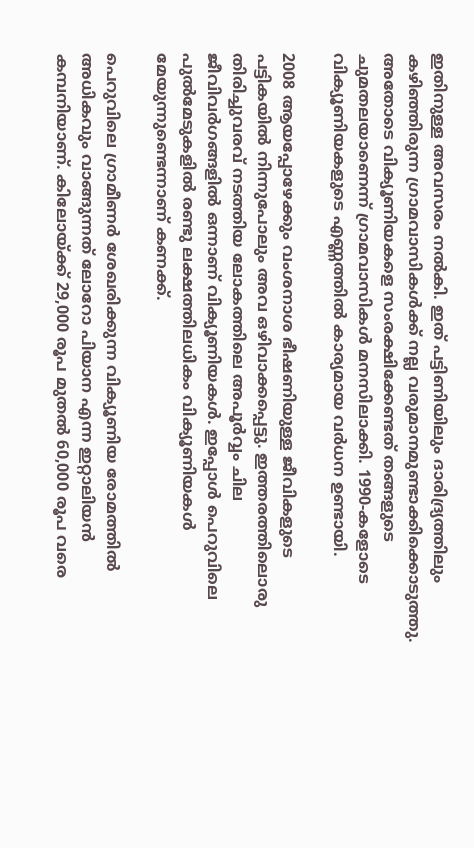ഇതിനുള്ള അവസരം നല്‍കി. ഇത് പട്ടിണിയിലും ദാരിദ്ര്യത്തിലും കഴിഞ്ഞിരുന്ന ഗ്രാമവാസികള്‍ക്ക് നല്ല വരുമാനമുണ്ടാക്കിക്കൊടുത്തു. അതോടെ വിക്യൂണിയകളെ സംരക്ഷിക്കേണ്ടത് തങ്ങളുടെ ചുമതലയാണെന്ന് ഗ്രാമവാസികള്‍ മനസിലാക്കി. 1990-കളോടെ വിക്യൂണിയകളുടെ എണ്ണത്തില്‍ കാര്യമായ വര്‍ധന ഉണ്ടായി.

2008 ആയപ്പോഴേക്കും വംശനാശ ഭീഷണിയുള്ള ജീവികളുടെ പട്ടികയില്‍ നിന്നുപോലും അവ ഒഴിവാക്കപ്പെട്ടു. ഇത്തരത്തിലൊരു തിരിച്ചുവരവ് നടത്തിയ ലോകത്തിലെ അപൂര്‍വ്വം ചില ജീവിവര്‍ഗങ്ങളില്‍ ഒന്നാണ് വിക്യൂണിയകള്‍. ഇപ്പോള്‍ പെറുവിലെ പുല്‍മേടുകളില്‍ രണ്ടു ലക്ഷത്തിലധികം വിക്യൂണിയകള്‍ മേയുന്നുണ്ടെന്നാണ് കണക്ക്.

പെറുവിലെ ഗ്രാമീണര്‍ ശേഖരിക്കുന്ന വിക്യൂണിയ രോമത്തില്‍ അധികവും വാങ്ങുന്നത് ലോറോ പിയാന എന്ന ഇറ്റാലിയന്‍ കമ്പനിയാണ്. കിലോയ്ക്ക് 29,000 രൂപ മുതല്‍ 60,000 രൂപ വരെ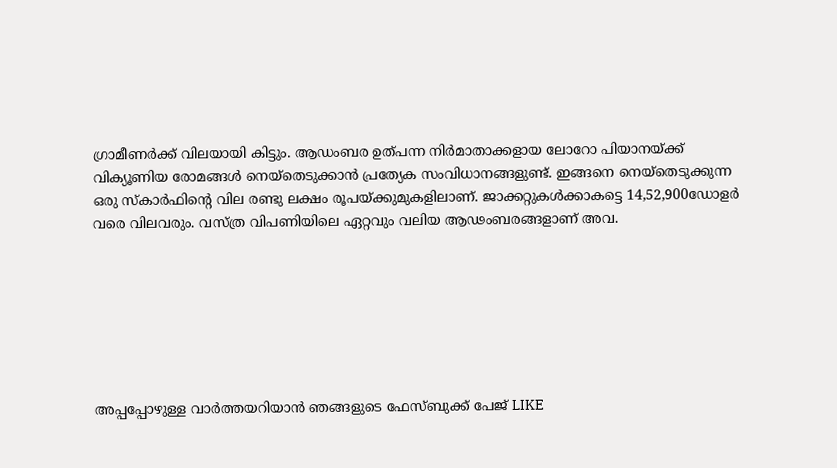ഗ്രാമീണര്‍ക്ക് വിലയായി കിട്ടും. ആഡംബര ഉത്പന്ന നിര്‍മാതാക്കളായ ലോറോ പിയാനയ്ക്ക് വിക്യൂണിയ രോമങ്ങള്‍ നെയ്‌തെടുക്കാന്‍ പ്രത്യേക സംവിധാനങ്ങളുണ്ട്. ഇങ്ങനെ നെയ്‌തെടുക്കുന്ന ഒരു സ്‌കാര്‍ഫിന്റെ വില രണ്ടു ലക്ഷം രൂപയ്ക്കുമുകളിലാണ്. ജാക്കറ്റുകള്‍ക്കാകട്ടെ 14,52,900ഡോളര്‍ വരെ വിലവരും. വസ്ത്ര വിപണിയിലെ ഏറ്റവും വലിയ ആഢംബരങ്ങളാണ് അവ.







അപ്പപ്പോഴുള്ള വാര്‍ത്തയറിയാന്‍ ഞങ്ങളുടെ ഫേസ്‌ബുക്ക്‌ പേജ് LIKE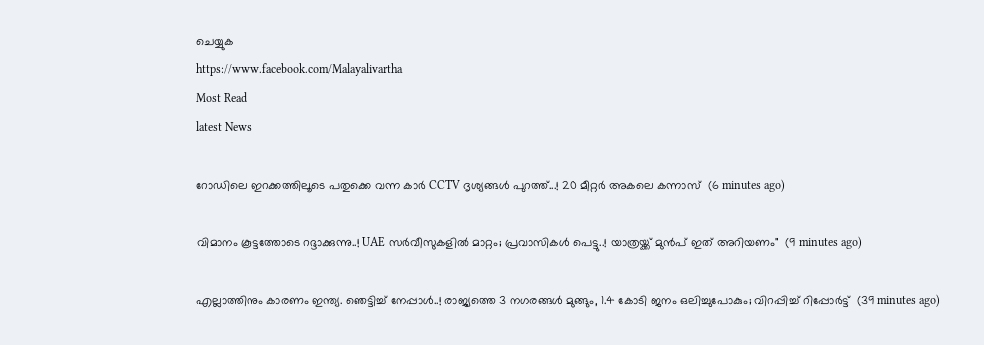ചെയ്യുക
https://www.facebook.com/Malayalivartha
Most Read
latest News

റോഡിലെ ഇറക്കത്തിലൂടെ പതുക്കെ വന്ന കാർ CCTV ദൃശ്യങ്ങൾ പുറത്ത്...! 20 മീറ്റര്‍ അകലെ കന്നാസ്  (6 minutes ago)

വിമാനം കൂട്ടത്തോടെ റദ്ദാക്കുന്നു..! UAE സർവീസുകളിൽ മാറ്റം; പ്രവാസികൾ പെട്ടു..! യാത്രയ്ക്ക് മുൻപ് ഇത് അറിയണം"  (9 minutes ago)

എല്ലാത്തിനും കാരണം ഇന്ത്യ. ഞെട്ടിച്ച് നേപ്പാൾ..! രാജ്യത്തെ 3 നഗരങ്ങൾ മുങ്ങും, 1.4 കോടി ജനം ഒലിച്ചുപോകും; വിറപ്പിച്ച് റിപ്പോർട്ട്  (39 minutes ago)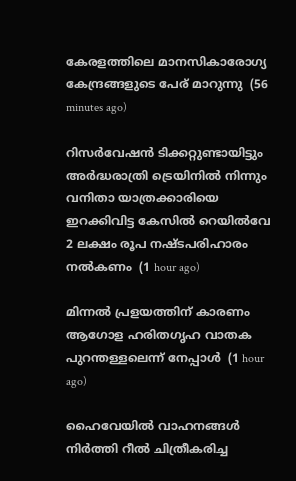കേരളത്തിലെ മാനസികാരോഗ്യ കേന്ദ്രങ്ങളുടെ പേര് മാറുന്നു  (56 minutes ago)

റിസര്‍വേഷന്‍ ടിക്കറ്റുണ്ടായിട്ടും അര്‍ദ്ധരാത്രി ട്രെയിനില്‍ നിന്നും വനിതാ യാത്രക്കാരിയെ ഇറക്കിവിട്ട കേസില്‍ റെയില്‍വേ 2 ലക്ഷം രൂപ നഷ്ടപരിഹാരം നല്‍കണം  (1 hour ago)

മിന്നല്‍ പ്രളയത്തിന് കാരണം ആഗോള ഹരിതഗൃഹ വാതക പുറന്തള്ളലെന്ന് നേപ്പാള്‍  (1 hour ago)

ഹൈവേയില്‍ വാഹനങ്ങള്‍ നിര്‍ത്തി റീല്‍ ചിത്രീകരിച്ച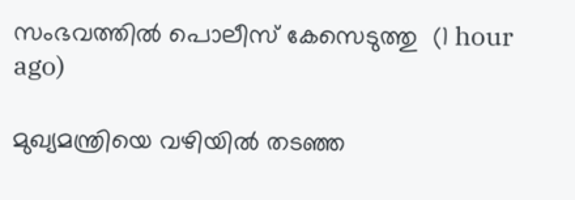സംഭവത്തില്‍ പൊലീസ് കേസെടുത്തു  (1 hour ago)

മുഖ്യമന്ത്രിയെ വഴിയില്‍ തടഞ്ഞ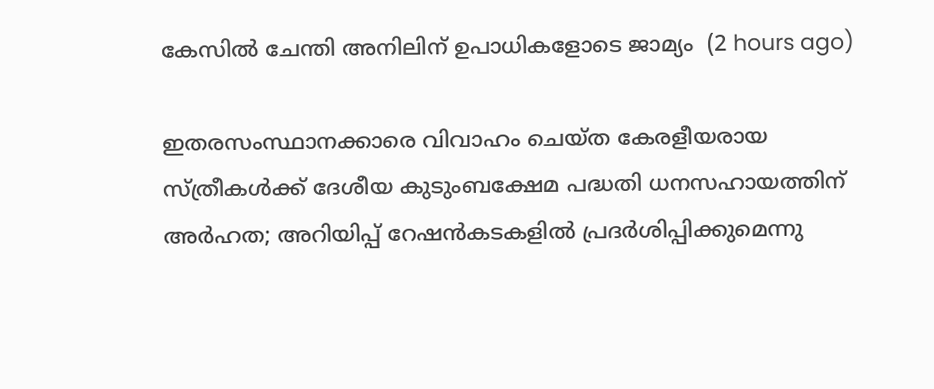കേസില്‍ ചേന്തി അനിലിന് ഉപാധികളോടെ ജാമ്യം  (2 hours ago)

ഇതരസംസ്ഥാനക്കാരെ വിവാഹം ചെയ്ത കേരളീയരായ സ്ത്രീകള്‍ക്ക് ദേശീയ കുടുംബക്ഷേമ പദ്ധതി ധനസഹായത്തിന് അര്‍ഹത; അറിയിപ്പ് റേഷന്‍കടകളില്‍ പ്രദര്‍ശിപ്പിക്കുമെന്നു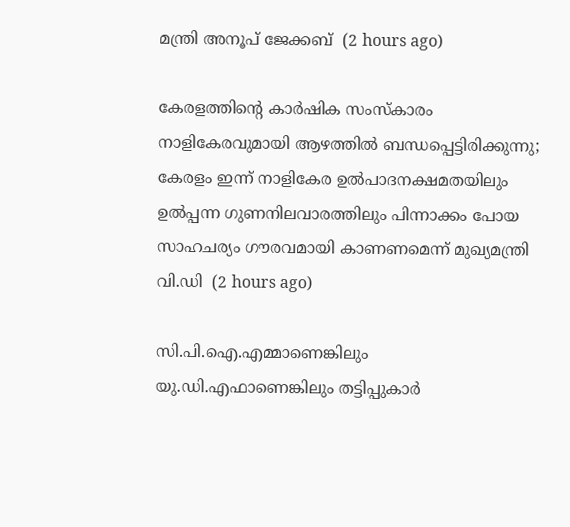മന്ത്രി അനൂപ് ജേക്കബ്  (2 hours ago)

കേരളത്തിന്റെ കാർഷിക സംസ്കാരം നാളികേരവുമായി ആഴത്തിൽ ബന്ധപ്പെട്ടിരിക്കുന്നു; കേരളം ഇന്ന് നാളികേര ഉൽപാദനക്ഷമതയിലും ഉൽപ്പന്ന ഗുണനിലവാരത്തിലും പിന്നാക്കം പോയ സാഹചര്യം ഗൗരവമായി കാണണമെന്ന് മുഖ്യമന്ത്രി വി.ഡി  (2 hours ago)

സി.പി.ഐ.എമ്മാണെങ്കിലും യു.ഡി.എഫാണെങ്കിലും തട്ടിപ്പുകാർ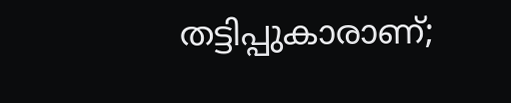തട്ടിപ്പുകാരാണ്;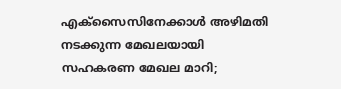എക്സൈസിനേക്കാൾ അഴിമതി നടക്കുന്ന മേഖലയായി സഹകരണ മേഖല മാറി;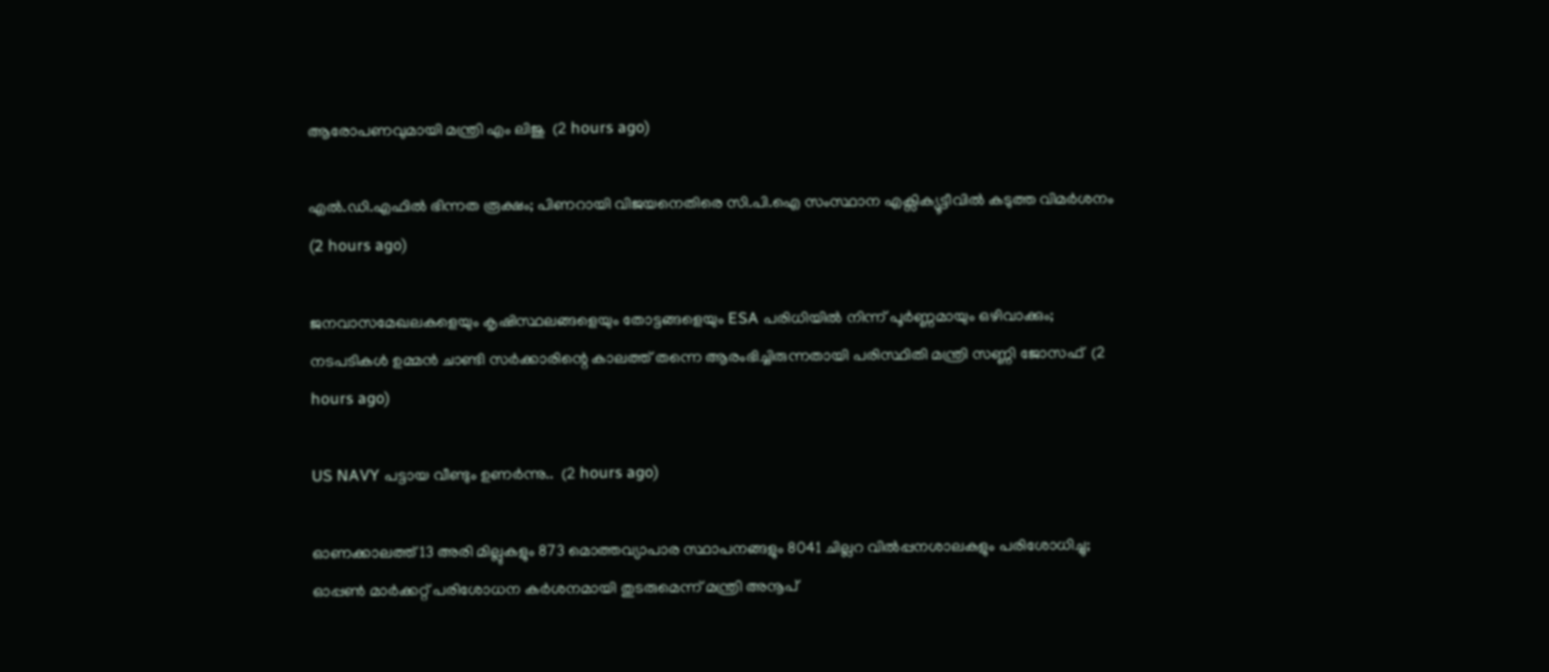ആരോപണവുമായി മന്ത്രി എം ലിജു  (2 hours ago)

എൽ.ഡി.എഫിൽ ഭിന്നത രൂക്ഷം; പിണറായി വിജയനെതിരെ സി.പി.ഐ സംസ്ഥാന എക്സിക്യൂട്ടീവിൽ കടുത്ത വിമർശനം  (2 hours ago)

ജനവാസമേഖലകളെയും കൃഷിസ്ഥലങ്ങളെയും തോട്ടങ്ങളെയും ESA പരിധിയിൽ നിന്ന് പൂർണ്ണമായും ഒഴിവാക്കും; നടപടികൾ ഉമ്മൻ ചാണ്ടി സർക്കാരിന്റെ കാലത്ത് തന്നെ ആരംഭിച്ചിരുന്നതായി പരിസ്ഥിതി മന്ത്രി സണ്ണി ജോസഫ്  (2 hours ago)

US NAVY പട്ടായ വീണ്ടും ഉണർന്നു..  (2 hours ago)

ഓണക്കാലത്ത് 13 അരി മില്ലുകളും 873 മൊത്തവ്യാപാര സ്ഥാപനങ്ങളും 8041 ചില്ലറ വില്‍പ്പനശാലകളും പരിശോധിച്ചു; ഓപ്പണ്‍ മാര്‍ക്കറ്റ് പരിശോധന കര്‍ശനമായി തുടരുമെന്ന് മന്ത്രി അനൂപ്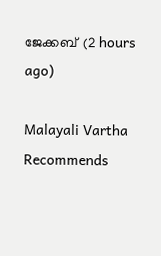ജേക്കബ്  (2 hours ago)

Malayali Vartha Recommends